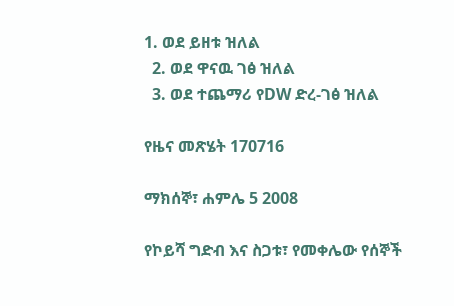1. ወደ ይዘቱ ዝለል
  2. ወደ ዋናዉ ገፅ ዝለል
  3. ወደ ተጨማሪ የDW ድረ-ገፅ ዝለል

የዜና መጽሄት 170716

ማክሰኞ፣ ሐምሌ 5 2008

የኮይሻ ግድብ እና ስጋቱ፣ የመቀሌው የሰኞች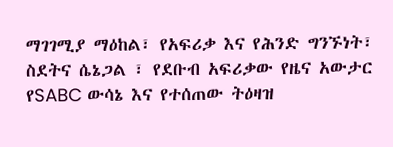ማገገሚያ ማዕከል፣ የአፍሪቃ እና የሕንድ ግንኙነት፣ ስደትና ሴኔጋል ፣ የደቡብ አፍሪቃው የዜና አውታር የSABC ውሳኔ እና የተሰጠው ትዕዛዝ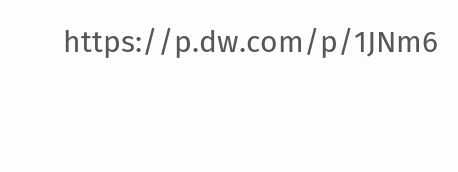https://p.dw.com/p/1JNm6